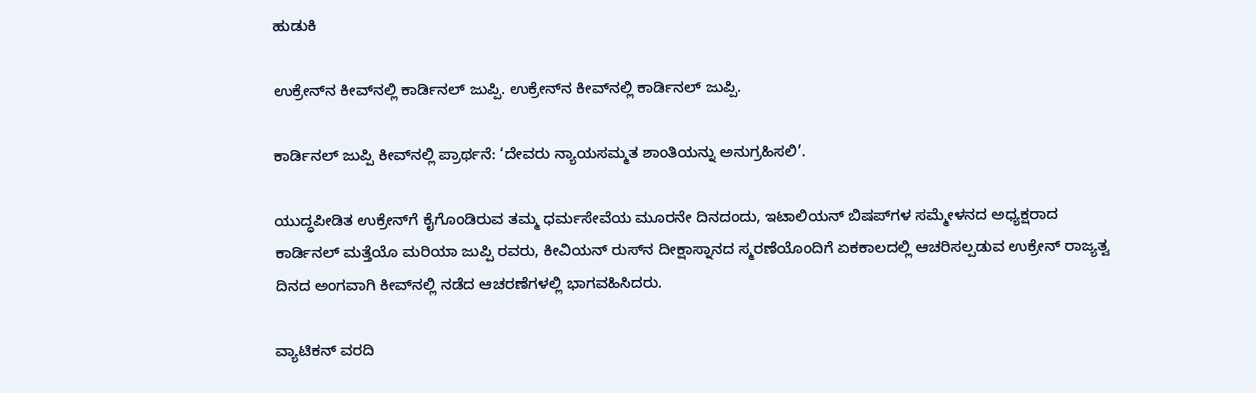ಹುಡುಕಿ

ಉಕ್ರೇನ್‌ನ ಕೀವ್‌ನಲ್ಲಿ ಕಾರ್ಡಿನಲ್ ಜುಪ್ಪಿ. ಉಕ್ರೇನ್‌ನ ಕೀವ್‌ನಲ್ಲಿ ಕಾರ್ಡಿನಲ್ ಜುಪ್ಪಿ.

ಕಾರ್ಡಿನಲ್ ಜುಪ್ಪಿ ಕೀವ್‌ನಲ್ಲಿ ಪ್ರಾರ್ಥನೆ: ‘ದೇವರು ನ್ಯಾಯಸಮ್ಮತ ಶಾಂತಿಯನ್ನು ಅನುಗ್ರಹಿಸಲಿ’.

ಯುದ್ಧಪೀಡಿತ ಉಕ್ರೇನ್‌ಗೆ ಕೈಗೊಂಡಿರುವ ತಮ್ಮ ಧರ್ಮಸೇವೆಯ ಮೂರನೇ ದಿನದಂದು, ಇಟಾಲಿಯನ್ ಬಿಷಪ್‌ಗಳ ಸಮ್ಮೇಳನದ ಅಧ್ಯಕ್ಷರಾದ ಕಾರ್ಡಿನಲ್ ಮತ್ತೆಯೊ ಮರಿಯಾ ಜುಪ್ಪಿ ರವರು, ಕೀವಿಯನ್ ರುಸ್‌ನ ದೀಕ್ಷಾಸ್ನಾನದ ಸ್ಮರಣೆಯೊಂದಿಗೆ ಏಕಕಾಲದಲ್ಲಿ ಆಚರಿಸಲ್ಪಡುವ ಉಕ್ರೇನ್ ರಾಜ್ಯತ್ವ ದಿನದ ಅಂಗವಾಗಿ ಕೀವ್‌ನಲ್ಲಿ ನಡೆದ ಆಚರಣೆಗಳಲ್ಲಿ ಭಾಗವಹಿಸಿದರು.

ವ್ಯಾಟಿಕನ್ ವರದಿ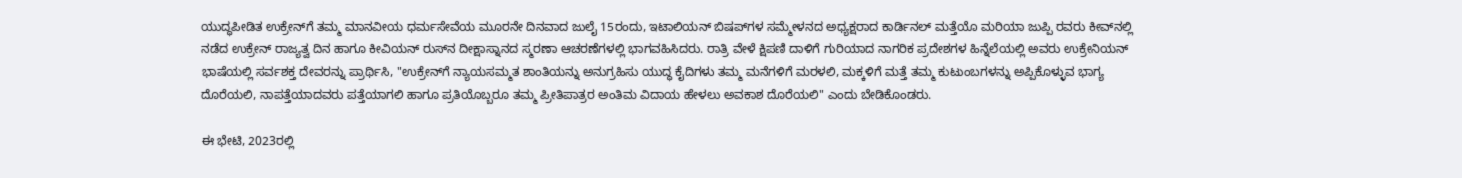ಯುದ್ಧಪೀಡಿತ ಉಕ್ರೇನ್‌ಗೆ ತಮ್ಮ ಮಾನವೀಯ ಧರ್ಮಸೇವೆಯ ಮೂರನೇ ದಿನವಾದ ಜುಲೈ 15ರಂದು, ಇಟಾಲಿಯನ್ ಬಿಷಪ್‌ಗಳ ಸಮ್ಮೇಳನದ ಅಧ್ಯಕ್ಷರಾದ ಕಾರ್ಡಿನಲ್ ಮತ್ತೆಯೊ ಮರಿಯಾ ಜುಪ್ಪಿ ರವರು ಕೀವ್‌ನಲ್ಲಿ ನಡೆದ ಉಕ್ರೇನ್ ರಾಜ್ಯತ್ವ ದಿನ ಹಾಗೂ ಕೀವಿಯನ್ ರುಸ್‌ನ ದೀಕ್ಷಾಸ್ನಾನದ ಸ್ಮರಣಾ ಆಚರಣೆಗಳಲ್ಲಿ ಭಾಗವಹಿಸಿದರು. ರಾತ್ರಿ ವೇಳೆ ಕ್ಷಿಪಣಿ ದಾಳಿಗೆ ಗುರಿಯಾದ ನಾಗರಿಕ ಪ್ರದೇಶಗಳ ಹಿನ್ನೆಲೆಯಲ್ಲಿ ಅವರು ಉಕ್ರೇನಿಯನ್ ಭಾಷೆಯಲ್ಲಿ ಸರ್ವಶಕ್ತ ದೇವರನ್ನು ಪ್ರಾರ್ಥಿಸಿ, "ಉಕ್ರೇನ್‌ಗೆ ನ್ಯಾಯಸಮ್ಮತ ಶಾಂತಿಯನ್ನು ಅನುಗ್ರಹಿಸು ಯುದ್ಧ ಕೈದಿಗಳು ತಮ್ಮ ಮನೆಗಳಿಗೆ ಮರಳಲಿ, ಮಕ್ಕಳಿಗೆ ಮತ್ತೆ ತಮ್ಮ ಕುಟುಂಬಗಳನ್ನು ಅಪ್ಪಿಕೊಳ್ಳುವ ಭಾಗ್ಯ ದೊರೆಯಲಿ, ನಾಪತ್ತೆಯಾದವರು ಪತ್ತೆಯಾಗಲಿ ಹಾಗೂ ಪ್ರತಿಯೊಬ್ಬರೂ ತಮ್ಮ ಪ್ರೀತಿಪಾತ್ರರ ಅಂತಿಮ ವಿದಾಯ ಹೇಳಲು ಅವಕಾಶ ದೊರೆಯಲಿ" ಎಂದು ಬೇಡಿಕೊಂಡರು.

ಈ ಭೇಟಿ, 2023ರಲ್ಲಿ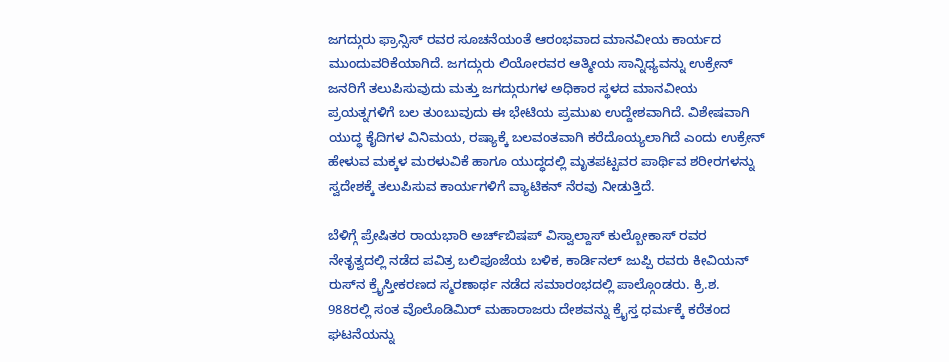ಜಗದ್ಗುರು ಫ್ರಾನ್ಸಿಸ್ ರವರ ಸೂಚನೆಯಂತೆ ಆರಂಭವಾದ ಮಾನವೀಯ ಕಾರ್ಯದ ಮುಂದುವರಿಕೆಯಾಗಿದೆ. ಜಗದ್ಗುರು ಲಿಯೋರವರ ಆತ್ಮೀಯ ಸಾನ್ನಿಧ್ಯವನ್ನು ಉಕ್ರೇನ್ ಜನರಿಗೆ ತಲುಪಿಸುವುದು ಮತ್ತು ಜಗದ್ಗುರುಗಳ ಅಧಿಕಾರ ಸ್ಥಳದ ಮಾನವೀಯ ಪ್ರಯತ್ನಗಳಿಗೆ ಬಲ ತುಂಬುವುದು ಈ ಭೇಟಿಯ ಪ್ರಮುಖ ಉದ್ದೇಶವಾಗಿದೆ. ವಿಶೇಷವಾಗಿ ಯುದ್ಧ ಕೈದಿಗಳ ವಿನಿಮಯ, ರಷ್ಯಾಕ್ಕೆ ಬಲವಂತವಾಗಿ ಕರೆದೊಯ್ಯಲಾಗಿದೆ ಎಂದು ಉಕ್ರೇನ್ ಹೇಳುವ ಮಕ್ಕಳ ಮರಳುವಿಕೆ ಹಾಗೂ ಯುದ್ಧದಲ್ಲಿ ಮೃತಪಟ್ಟವರ ಪಾರ್ಥಿವ ಶರೀರಗಳನ್ನು ಸ್ವದೇಶಕ್ಕೆ ತಲುಪಿಸುವ ಕಾರ್ಯಗಳಿಗೆ ವ್ಯಾಟಿಕನ್ ನೆರವು ನೀಡುತ್ತಿದೆ.

ಬೆಳಿಗ್ಗೆ ಪ್ರೇಷಿತರ ರಾಯಭಾರಿ ಅರ್ಚ್‌ಬಿಷಪ್ ವಿಸ್ವಾಲ್ದಾಸ್ ಕುಲ್ಬೋಕಾಸ್ ರವರ ನೇತೃತ್ವದಲ್ಲಿ ನಡೆದ ಪವಿತ್ರ ಬಲಿಪೂಜೆಯ ಬಳಿಕ, ಕಾರ್ಡಿನಲ್ ಜುಪ್ಪಿ ರವರು ಕೀವಿಯನ್ ರುಸ್‌ನ ಕ್ರೈಸ್ತೀಕರಣದ ಸ್ಮರಣಾರ್ಥ ನಡೆದ ಸಮಾರಂಭದಲ್ಲಿ ಪಾಲ್ಗೊಂಡರು. ಕ್ರಿ.ಶ. 988ರಲ್ಲಿ ಸಂತ ವೊಲೊಡಿಮಿರ್ ಮಹಾರಾಜರು ದೇಶವನ್ನು ಕ್ರೈಸ್ತ ಧರ್ಮಕ್ಕೆ ಕರೆತಂದ ಘಟನೆಯನ್ನು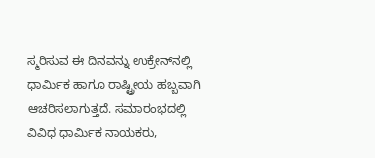ಸ್ಮರಿಸುವ ಈ ದಿನವನ್ನು ಉಕ್ರೇನ್‌ನಲ್ಲಿ ಧಾರ್ಮಿಕ ಹಾಗೂ ರಾಷ್ಟ್ರೀಯ ಹಬ್ಬವಾಗಿ ಆಚರಿಸಲಾಗುತ್ತದೆ. ಸಮಾರಂಭದಲ್ಲಿ ವಿವಿಧ ಧಾರ್ಮಿಕ ನಾಯಕರು,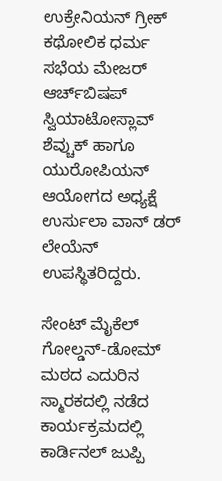ಉಕ್ರೇನಿಯನ್ ಗ್ರೀಕ್ ಕಥೋಲಿಕ ಧರ್ಮ ಸಭೆಯ ಮೇಜರ್ ಆರ್ಚ್‌ಬಿಷಪ್ ಸ್ವಿಯಾಟೋಸ್ಲಾವ್ ಶೆವ್ಚುಕ್ ಹಾಗೂ ಯುರೋಪಿಯನ್ ಆಯೋಗದ ಅಧ್ಯಕ್ಷೆ ಉರ್ಸುಲಾ ವಾನ್ ಡರ್ ಲೇಯೆನ್ ಉಪಸ್ಥಿತರಿದ್ದರು.

ಸೇಂಟ್ ಮೈಕೆಲ್ ಗೋಲ್ಡನ್-ಡೋಮ್ ಮಠದ ಎದುರಿನ ಸ್ಮಾರಕದಲ್ಲಿ ನಡೆದ ಕಾರ್ಯಕ್ರಮದಲ್ಲಿ ಕಾರ್ಡಿನಲ್ ಜುಪ್ಪಿ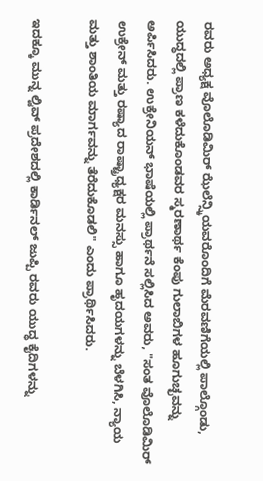ರವರು ಅಧ್ಯಕ್ಷ ವೊಲೊಡಿಮಿರ್ ಝೆಲೆನ್ಸ್ಕಿಯವರೊಂದಿಗೆ ಮೆರವಣಿಗೆಯಲ್ಲಿ ಪಾಲ್ಗೊಂಡು, ಯುದ್ಧದಲ್ಲಿ ಪ್ರಾಣ ಕಳೆದುಕೊಂಡವರ ಸ್ಮರಣಾರ್ಥ ಕೆಂಪು ಗುಲಾಬಿಗಳ ಹೂಗುಚ್ಛವನ್ನು ಅರ್ಪಿಸಿದರು. ಉಕ್ರೇನಿಯನ್ ಭಾಷೆಯಲ್ಲಿ ಪ್ರಾರ್ಥನೆ ಸಲ್ಲಿಸಿದ ಅವರು, "ಸಂತ ವೊಲೊಡಿಮಿರ್ ಉಕ್ರೇನ್ ಮತ್ತು ರಷ್ಯಾದ ರಾಷ್ಟ್ರಾಧ್ಯಕ್ಷರ ಮನಸ್ಸು ಹಾಗೂ ಹೃದಯಗಳನ್ನು ಬೆಳಗಿಸಿ, ನ್ಯಾಯ ಮತ್ತು ಶಾಂತಿಯ ಮಾರ್ಗವನ್ನು ತೆರೆದುಕೊಡಲಿ" ಎಂದು ಪ್ರಾರ್ಥಿಸಿದರು.

ಇದಕ್ಕೂ ಮುನ್ನ ಲ್ವಿವ್ ಪ್ರದೇಶದಲ್ಲಿ ಕಾರ್ಡಿನಲ್ ಜುಪ್ಪಿ ರವರು ಯುದ್ಧ ಕೈದಿಗಳನ್ನು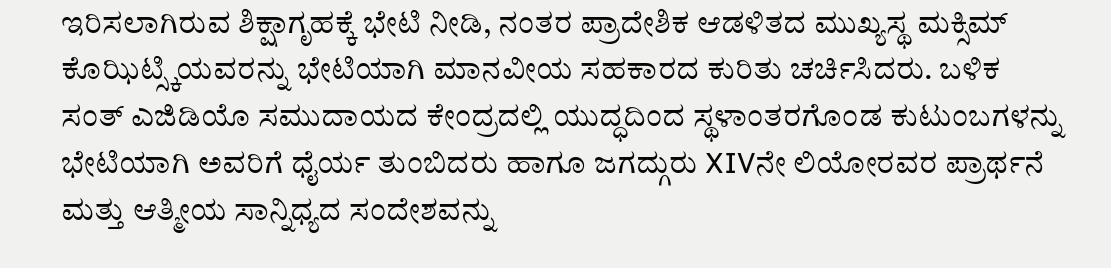ಇರಿಸಲಾಗಿರುವ ಶಿಕ್ಷಾಗೃಹಕ್ಕೆ ಭೇಟಿ ನೀಡಿ, ನಂತರ ಪ್ರಾದೇಶಿಕ ಆಡಳಿತದ ಮುಖ್ಯಸ್ಥ ಮಕ್ಸಿಮ್ ಕೊಝಿಟ್ಸ್ಕಿಯವರನ್ನು ಭೇಟಿಯಾಗಿ ಮಾನವೀಯ ಸಹಕಾರದ ಕುರಿತು ಚರ್ಚಿಸಿದರು. ಬಳಿಕ ಸಂತ್ ಎಜಿಡಿಯೊ ಸಮುದಾಯದ ಕೇಂದ್ರದಲ್ಲಿ ಯುದ್ಧದಿಂದ ಸ್ಥಳಾಂತರಗೊಂಡ ಕುಟುಂಬಗಳನ್ನು ಭೇಟಿಯಾಗಿ ಅವರಿಗೆ ಧೈರ್ಯ ತುಂಬಿದರು ಹಾಗೂ ಜಗದ್ಗುರು XIVನೇ ಲಿಯೋರವರ ಪ್ರಾರ್ಥನೆ ಮತ್ತು ಆತ್ಮೀಯ ಸಾನ್ನಿಧ್ಯದ ಸಂದೇಶವನ್ನು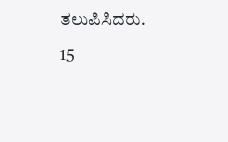ತಲುಪಿಸಿದರು.

15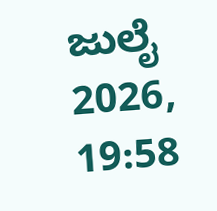ಜುಲೈ 2026, 19:58